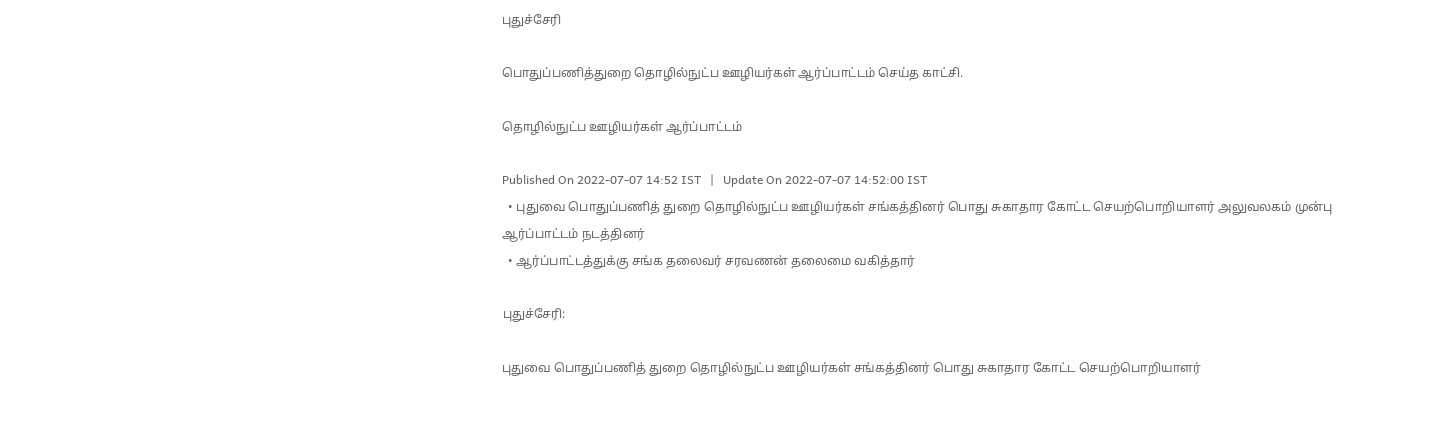புதுச்சேரி

பொதுப்பணித்துறை தொழில்நுட்ப ஊழியர்கள் ஆர்ப்பாட்டம் செய்த காட்சி.

தொழில்நுட்ப ஊழியர்கள் ஆர்ப்பாட்டம்

Published On 2022-07-07 14:52 IST   |   Update On 2022-07-07 14:52:00 IST
  • புதுவை பொதுப்பணித் துறை தொழில்நுட்ப ஊழியர்கள் சங்கத்தினர் பொது சுகாதார கோட்ட செயற்பொறியாளர் அலுவலகம் முன்பு ஆர்ப்பாட்டம் நடத்தினர்
  • ஆர்ப்பாட்டத்துக்கு சங்க தலைவர் சரவணன் தலைமை வகித்தார்

புதுச்சேரி:

புதுவை பொதுப்பணித் துறை தொழில்நுட்ப ஊழியர்கள் சங்கத்தினர் பொது சுகாதார கோட்ட செயற்பொறியாளர்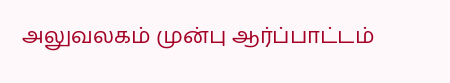அலுவலகம் முன்பு ஆர்ப்பாட்டம்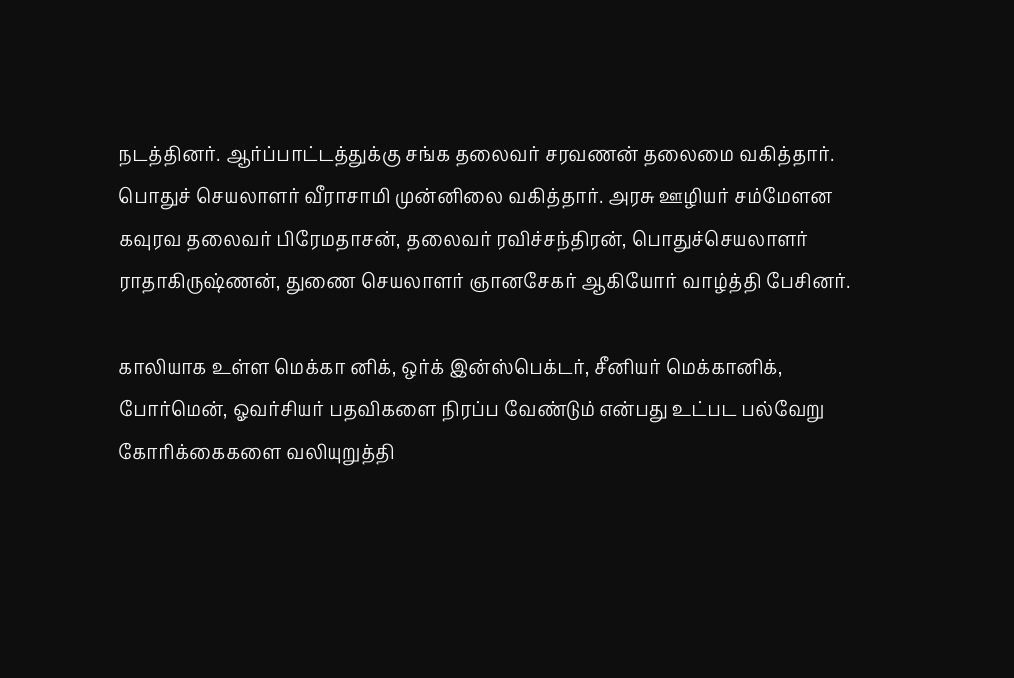நடத்தினர். ஆர்ப்பாட்டத்துக்கு சங்க தலைவர் சரவணன் தலைமை வகித்தார். பொதுச் செயலாளர் வீராசாமி முன்னிலை வகித்தார். அரசு ஊழியர் சம்மேளன கவுரவ தலைவர் பிரேமதாசன், தலைவர் ரவிச்சந்திரன், பொதுச்செயலாளர் ராதாகிருஷ்ணன், துணை செயலாளர் ஞானசேகர் ஆகியோர் வாழ்த்தி பேசினர்.

காலியாக உள்ள மெக்கா னிக், ஒர்க் இன்ஸ்பெக்டர், சீனியர் மெக்கானிக், போர்மென், ஓவர்சியர் பதவிகளை நிரப்ப வேண்டும் என்பது உட்பட பல்வேறு கோரிக்கைகளை வலியுறுத்தி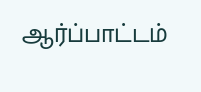ஆர்ப்பாட்டம்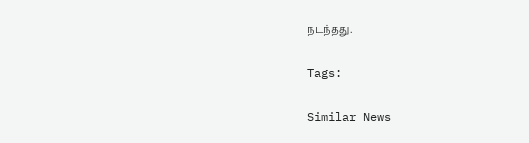நடந்தது.

Tags:

Similar News